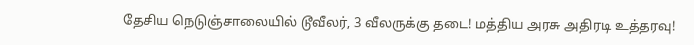தேசிய நெடுஞ்சாலையில் டூவீலர், 3 வீலருக்கு தடை! மத்திய அரசு அதிரடி உத்தரவு!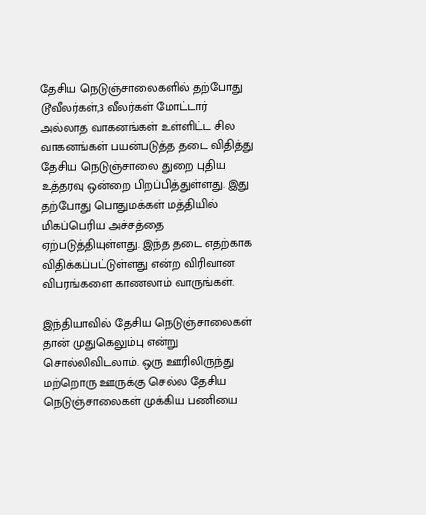தேசிய நெடுஞ்சாலைகளில் தற்போது டூவீலர்கள்,3 வீலர்கள் மோட்டார் அல்லாத வாகனங்கள் உள்ளிட்ட சில வாகனங்கள் பயன்படுத்த தடை விதித்து தேசிய நெடுஞ்சாலை துறை புதிய உத்தரவு ஒன்றை பிறப்பித்துள்ளது. இது தற்போது பொதுமக்கள் மத்தியில் மிகப்பெரிய அச்சத்தை ஏற்படுத்தியுள்ளது. இந்த தடை எதற்காக விதிக்கப்பட்டுள்ளது என்ற விரிவான விபரங்களை காணலாம் வாருங்கள்.

இந்தியாவில் தேசிய நெடுஞ்சாலைகள் தான் முதுகெலும்பு என்று சொல்லிவிடலாம். ஒரு ஊரிலிருந்து மற்றொரு ஊருக்கு செல்ல தேசிய நெடுஞ்சாலைகள் முக்கிய பணியை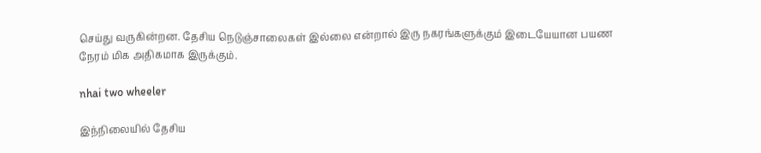செய்து வருகின்றன. தேசிய நெடுஞ்சாலைகள் இல்லை என்றால் இரு நகரங்களுக்கும் இடையேயான பயண நேரம் மிக அதிகமாக இருக்கும்.

nhai two wheeler

இந்நிலையில் தேசிய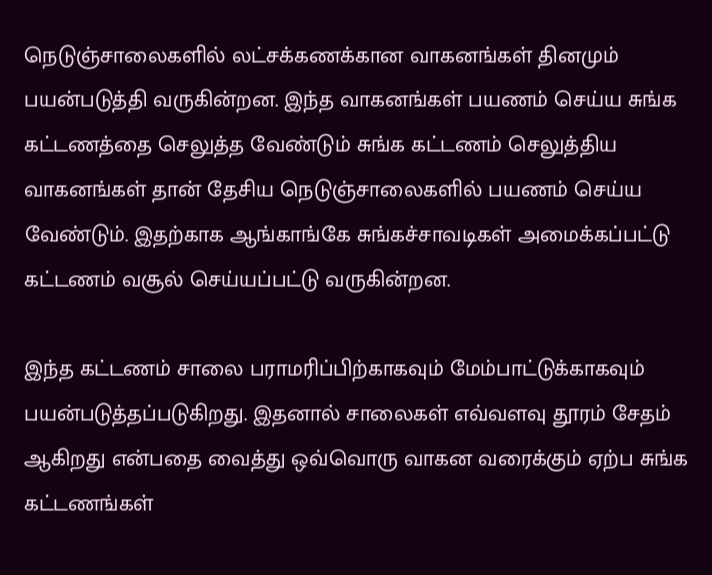நெடுஞ்சாலைகளில் லட்சக்கணக்கான வாகனங்கள் தினமும் பயன்படுத்தி வருகின்றன. இந்த வாகனங்கள் பயணம் செய்ய சுங்க கட்டணத்தை செலுத்த வேண்டும் சுங்க கட்டணம் செலுத்திய வாகனங்கள் தான் தேசிய நெடுஞ்சாலைகளில் பயணம் செய்ய வேண்டும். இதற்காக ஆங்காங்கே சுங்கச்சாவடிகள் அமைக்கப்பட்டு கட்டணம் வசூல் செய்யப்பட்டு வருகின்றன.

இந்த கட்டணம் சாலை பராமரிப்பிற்காகவும் மேம்பாட்டுக்காகவும் பயன்படுத்தப்படுகிறது. இதனால் சாலைகள் எவ்வளவு தூரம் சேதம் ஆகிறது என்பதை வைத்து ஒவ்வொரு வாகன வரைக்கும் ஏற்ப சுங்க கட்டணங்கள்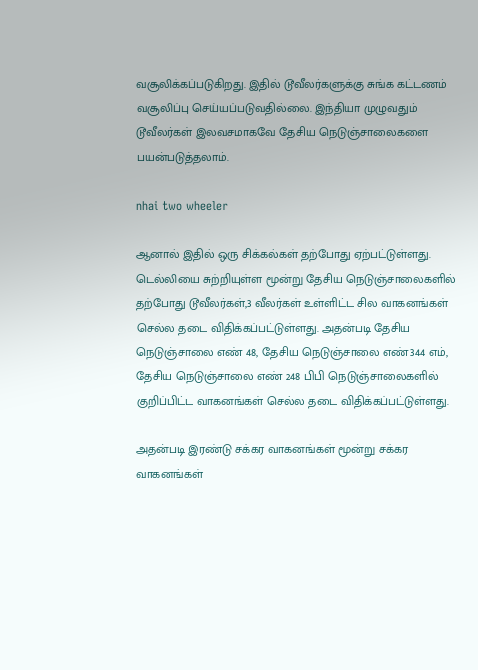வசூலிக்கப்படுகிறது. இதில் டூவீலர்களுக்கு சுங்க கட்டணம் வசூலிப்பு செய்யப்படுவதில்லை. இந்தியா முழுவதும் டூவீலர்கள் இலவசமாகவே தேசிய நெடுஞ்சாலைகளை பயன்படுத்தலாம்.

nhai two wheeler

ஆனால் இதில் ஒரு சிக்கல்கள் தற்போது ஏற்பட்டுள்ளது. டெல்லியை சுற்றியுள்ள மூன்று தேசிய நெடுஞ்சாலைகளில் தற்போது டூவீலர்கள்,3 வீலர்கள் உள்ளிட்ட சில வாகனங்கள் செல்ல தடை விதிக்கப்பட்டுள்ளது. அதன்படி தேசிய நெடுஞ்சாலை எண் 48, தேசிய நெடுஞ்சாலை எண்344 எம், தேசிய நெடுஞ்சாலை எண் 248 பிபி நெடுஞ்சாலைகளில் குறிப்பிட்ட வாகனங்கள் செல்ல தடை விதிக்கப்பட்டுள்ளது.

அதன்படி இரண்டு சக்கர வாகனங்கள் மூன்று சக்கர வாகனங்கள்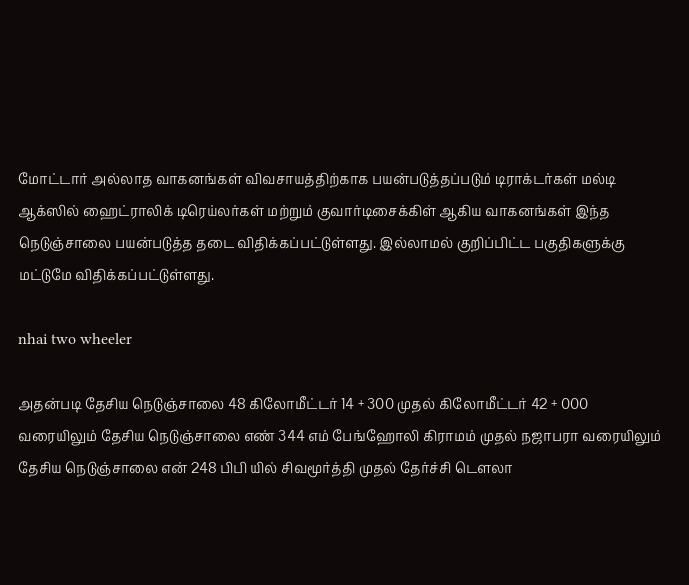மோட்டார் அல்லாத வாகனங்கள் விவசாயத்திற்காக பயன்படுத்தப்படும் டிராக்டர்கள் மல்டி ஆக்ஸில் ஹைட்ராலிக் டிரெய்லர்கள் மற்றும் குவார்டிசைக்கிள் ஆகிய வாகனங்கள் இந்த நெடுஞ்சாலை பயன்படுத்த தடை விதிக்கப்பட்டுள்ளது. இல்லாமல் குறிப்பிட்ட பகுதிகளுக்கு மட்டுமே விதிக்கப்பட்டுள்ளது.

nhai two wheeler

அதன்படி தேசிய நெடுஞ்சாலை 48 கிலோமீட்டர் 14 + 300 முதல் கிலோமீட்டர் 42 + 000 வரையிலும் தேசிய நெடுஞ்சாலை எண் 344 எம் பேங்ஹோலி கிராமம் முதல் நஜாபரா வரையிலும் தேசிய நெடுஞ்சாலை என் 248 பிபி யில் சிவமூர்த்தி முதல் தேர்ச்சி டௌலா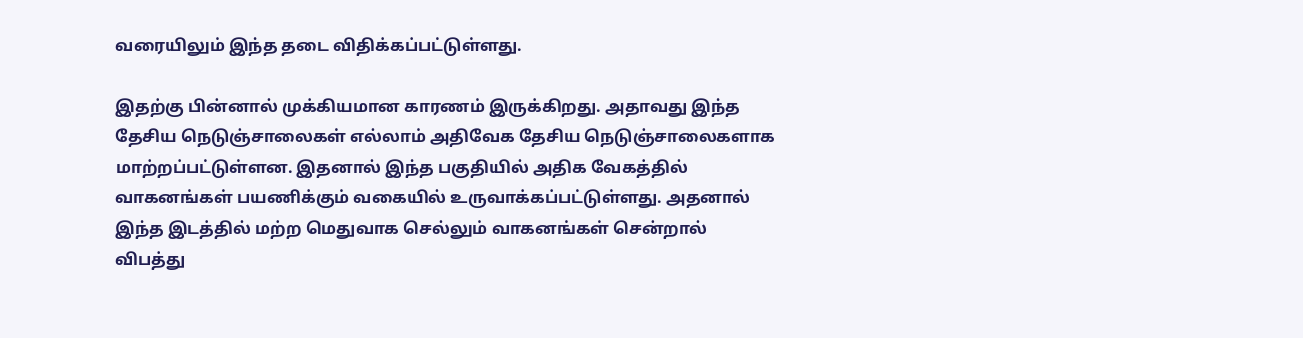வரையிலும் இந்த தடை விதிக்கப்பட்டுள்ளது.

இதற்கு பின்னால் முக்கியமான காரணம் இருக்கிறது. அதாவது இந்த தேசிய நெடுஞ்சாலைகள் எல்லாம் அதிவேக தேசிய நெடுஞ்சாலைகளாக மாற்றப்பட்டுள்ளன. இதனால் இந்த பகுதியில் அதிக வேகத்தில் வாகனங்கள் பயணிக்கும் வகையில் உருவாக்கப்பட்டுள்ளது. அதனால் இந்த இடத்தில் மற்ற மெதுவாக செல்லும் வாகனங்கள் சென்றால் விபத்து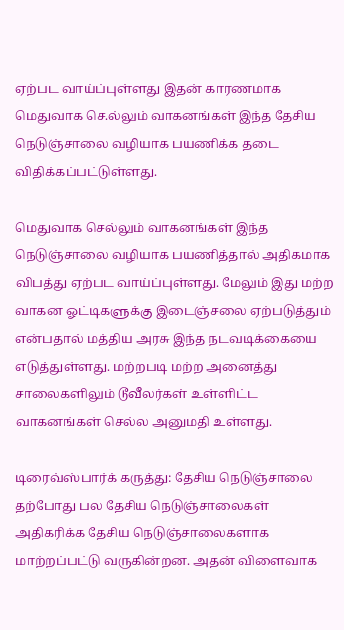ஏற்பட வாய்ப்புள்ளது இதன் காரணமாக மெதுவாக செ.ல்லும் வாகனங்கள் இந்த தேசிய நெடுஞ்சாலை வழியாக பயணிக்க தடை விதிக்கப்பட்டுள்ளது.

மெதுவாக செல்லும் வாகனங்கள் இந்த நெடுஞ்சாலை வழியாக பயணித்தால் அதிகமாக விபத்து ஏற்பட வாய்ப்புள்ளது. மேலும் இது மற்ற வாகன ஓட்டிகளுக்கு இடைஞ்சலை ஏற்படுத்தும் என்பதால் மத்திய அரசு இந்த நடவடிக்கையை எடுத்துள்ளது. மற்றபடி மற்ற அனைத்து சாலைகளிலும் டூவீலர்கள் உள்ளிட்ட வாகனங்கள் செல்ல அனுமதி உள்ளது.

டிரைவ்ஸ்பார்க் கருத்து: தேசிய நெடுஞ்சாலை தற்போது பல தேசிய நெடுஞ்சாலைகள் அதிகரிக்க தேசிய நெடுஞ்சாலைகளாக மாற்றப்பட்டு வருகின்றன. அதன் விளைவாக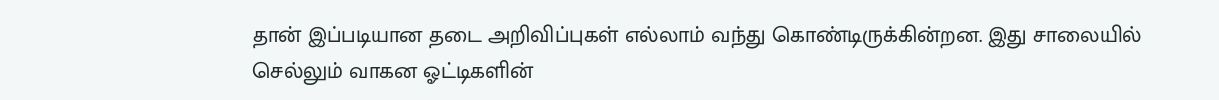தான் இப்படியான தடை அறிவிப்புகள் எல்லாம் வந்து கொண்டிருக்கின்றன. இது சாலையில் செல்லும் வாகன ஓட்டிகளின்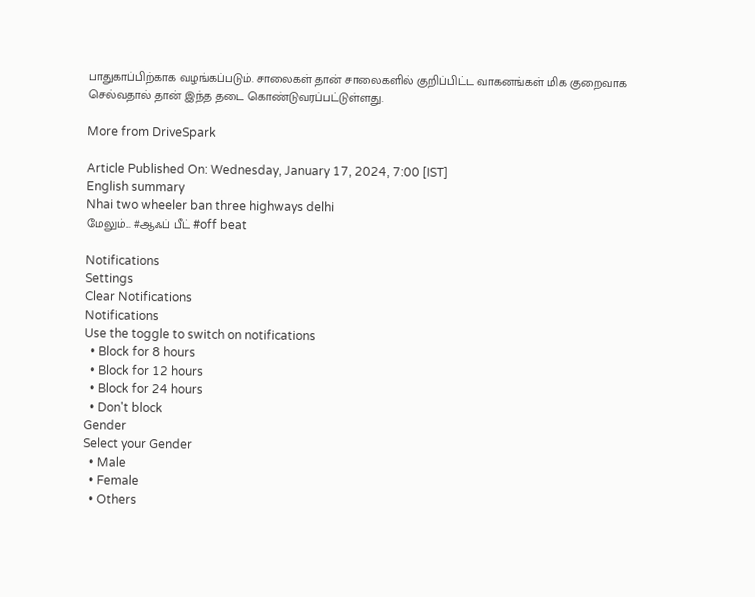பாதுகாப்பிற்காக வழங்கப்படும். சாலைகள் தான் சாலைகளில் குறிப்பிட்ட வாகனங்கள் மிக குறைவாக செல்வதால் தான் இந்த தடை கொண்டுவரப்பட்டுள்ளது.

More from DriveSpark

Article Published On: Wednesday, January 17, 2024, 7:00 [IST]
English summary
Nhai two wheeler ban three highways delhi
மேலும்... #ஆஃப் பீட் #off beat

Notifications
Settings
Clear Notifications
Notifications
Use the toggle to switch on notifications
  • Block for 8 hours
  • Block for 12 hours
  • Block for 24 hours
  • Don't block
Gender
Select your Gender
  • Male
  • Female
  • Others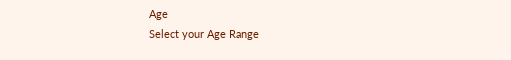Age
Select your Age Range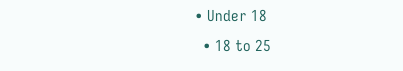• Under 18
  • 18 to 25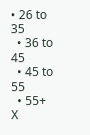• 26 to 35
  • 36 to 45
  • 45 to 55
  • 55+
X